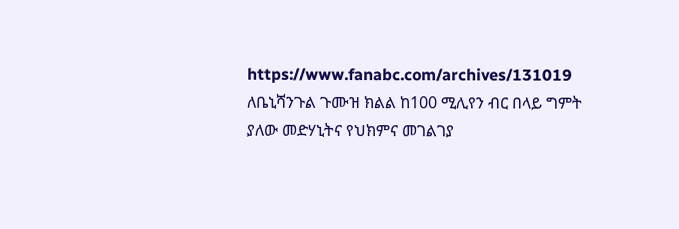https://www.fanabc.com/archives/131019
ለቤኒሻንጉል ጉሙዝ ክልል ከ100 ሚሊየን ብር በላይ ግምት ያለው መድሃኒትና የህክምና መገልገያ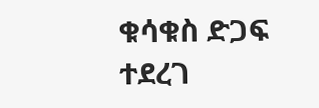ቁሳቁስ ድጋፍ ተደረገ